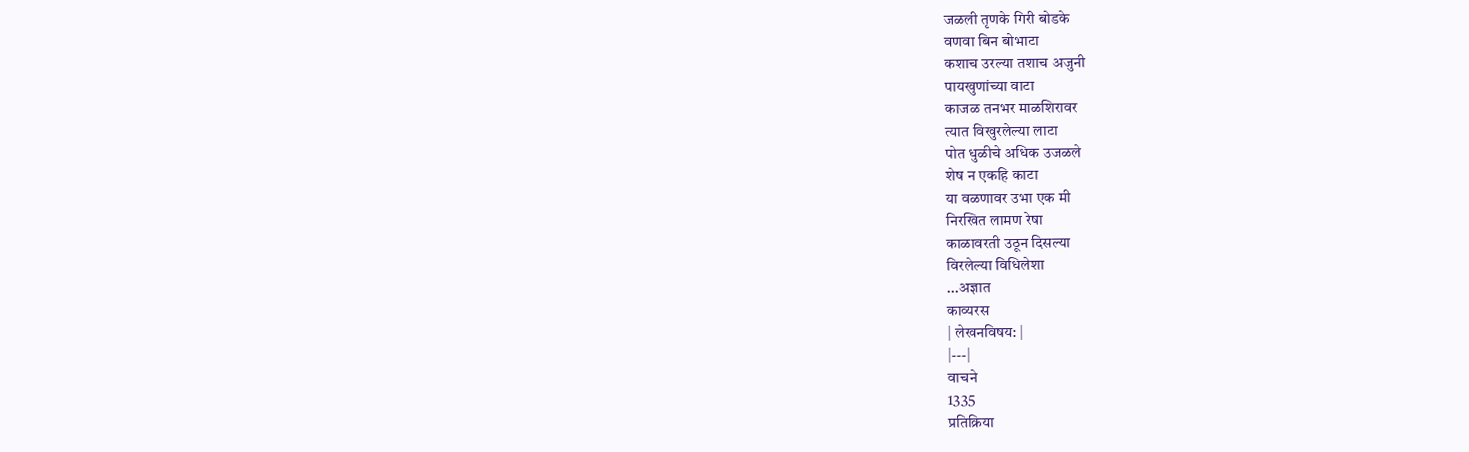जळली तृणके गिरी बोडके
वणवा बिन बोभाटा
कशाच उरल्या तशाच अजुनी
पायखुणांच्या वाटा
काजळ तनभर माळशिरावर
त्यात विखुरलेल्या लाटा
पोत धुळीचे अधिक उजळले
शेष न एकहि काटा
या वळणावर उभा एक मी
निरखित लामण रेषा
काळावरती उठून दिसल्या
विरलेल्या विधिलेशा
...अज्ञात
काव्यरस
| लेखनविषय: |
|---|
वाचने
1335
प्रतिक्रिया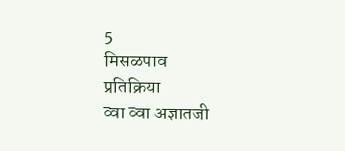5
मिसळपाव
प्रतिक्रिया
व्वा व्वा अज्ञातजी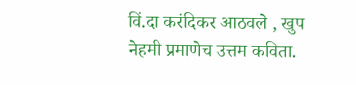विं.दा करंदिकर आठवले , खुप
नेहमी प्रमाणेच उत्तम कविता.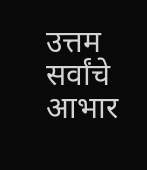उत्तम
सर्वांचे आभार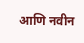आणि नवीन